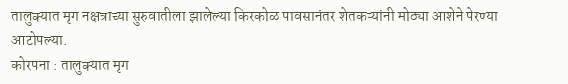तालुक्यात मृग नक्षत्राच्या सुरुवातीला झालेल्या किरकोळ पावसानंतर शेतकऱ्यांनी मोठ्या आशेने पेरण्या आटोपल्या.
कोरपना : तालुक्यात मृग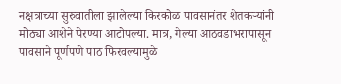नक्षत्राच्या सुरुवातीला झालेल्या किरकोळ पावसानंतर शेतकऱ्यांनी मोठ्या आशेने पेरण्या आटोपल्या. मात्र, गेल्या आठवडाभरापासून पावसाने पूर्णपणे पाठ फिरवल्यामुळे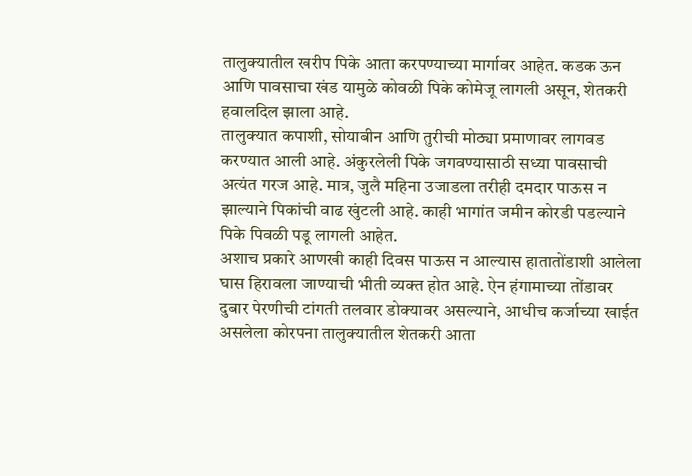तालुक्यातील खरीप पिके आता करपण्याच्या मार्गावर आहेत. कडक ऊन आणि पावसाचा खंड यामुळे कोवळी पिके कोमेजू लागली असून, शेतकरी हवालदिल झाला आहे.
तालुक्यात कपाशी, सोयाबीन आणि तुरीची मोठ्या प्रमाणावर लागवड करण्यात आली आहे. अंकुरलेली पिके जगवण्यासाठी सध्या पावसाची अत्यंत गरज आहे. मात्र, जुलै महिना उजाडला तरीही दमदार पाऊस न झाल्याने पिकांची वाढ खुंटली आहे. काही भागांत जमीन कोरडी पडल्याने पिके पिवळी पडू लागली आहेत.
अशाच प्रकारे आणखी काही दिवस पाऊस न आल्यास हातातोंडाशी आलेला घास हिरावला जाण्याची भीती व्यक्त होत आहे. ऐन हंगामाच्या तोंडावर दुबार पेरणीची टांगती तलवार डोक्यावर असल्याने, आधीच कर्जाच्या खाईत असलेला कोरपना तालुक्यातील शेतकरी आता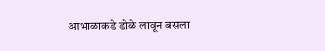आभाळाकडे डोळे लावून बसला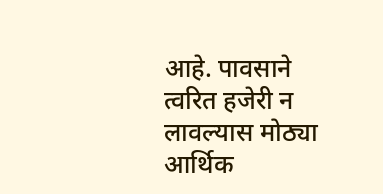आहे. पावसाने त्वरित हजेरी न लावल्यास मोठ्या आर्थिक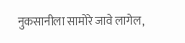नुकसानीला सामोरे जावे लागेल,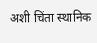अशी चिंता स्थानिक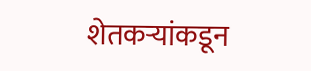शेतकऱ्यांकडून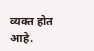व्यक्त होत आहे.